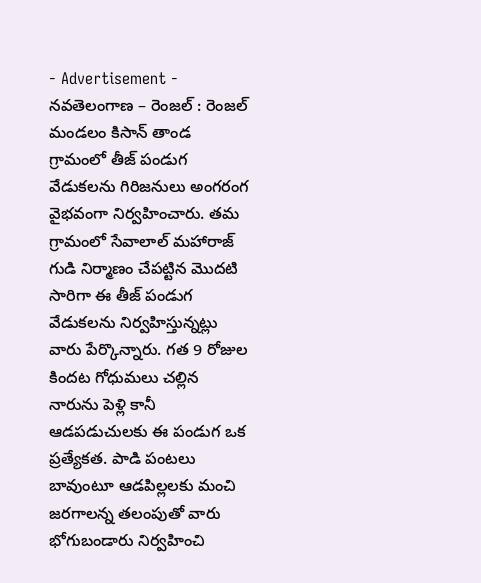- Advertisement -
నవతెలంగాణ – రెంజల్ : రెంజల్ మండలం కిసాన్ తాండ గ్రామంలో తీజ్ పండుగ వేడుకలను గిరిజనులు అంగరంగ వైభవంగా నిర్వహించారు. తమ గ్రామంలో సేవాలాల్ మహారాజ్ గుడి నిర్మాణం చేపట్టిన మొదటి సారిగా ఈ తీజ్ పండుగ వేడుకలను నిర్వహిస్తున్నట్లు వారు పేర్కొన్నారు. గత 9 రోజుల కిందట గోధుమలు చల్లిన నారును పెళ్లి కానీ ఆడపడుచులకు ఈ పండుగ ఒక ప్రత్యేకత. పాడి పంటలు బావుంటూ ఆడపిల్లలకు మంచి జరగాలన్న తలంపుతో వారు భోగుబండారు నిర్వహించి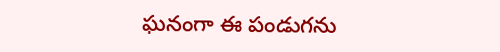ఘనంగా ఈ పండుగను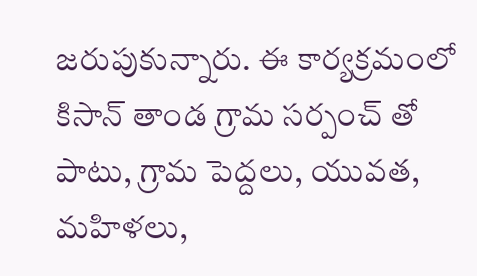జరుపుకున్నారు. ఈ కార్యక్రమంలో కిసాన్ తాండ గ్రామ సర్పంచ్ తో పాటు, గ్రామ పెద్దలు, యువత, మహిళలు,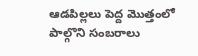ఆడపిల్లలు పెద్ద మొత్తంలో పాల్గొని సంబరాలు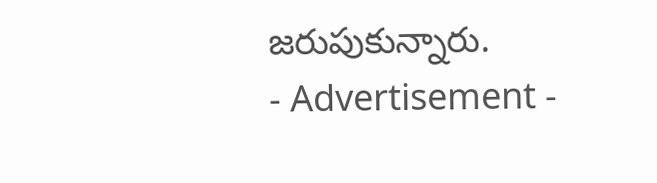జరుపుకున్నారు.
- Advertisement -